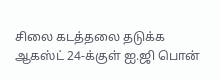சிலை கடத்தலை தடுக்க ஆகஸ்ட் 24-க்குள் ஐ.ஜி பொன்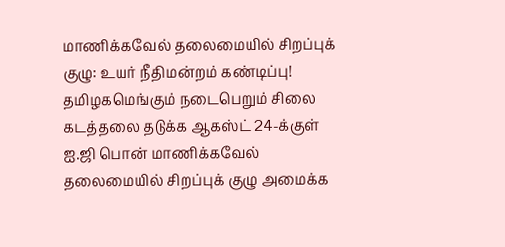மாணிக்கவேல் தலைமையில் சிறப்புக் குழு: உயர் நீதிமன்றம் கண்டிப்பு!
தமிழகமெங்கும் நடைபெறும் சிலை கடத்தலை தடுக்க ஆகஸ்ட் 24-க்குள் ஐ.ஜி பொன் மாணிக்கவேல் தலைமையில் சிறப்புக் குழு அமைக்க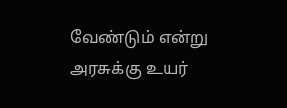வேண்டும் என்று அரசுக்கு உயர்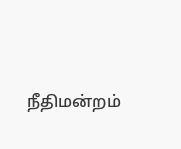நீதிமன்றம்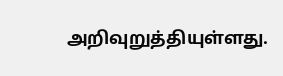அறிவுறுத்தியுள்ளது.